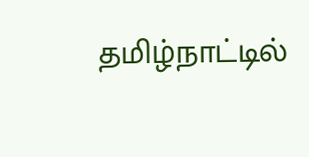தமிழ்நாட்டில்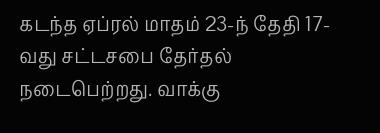கடந்த ஏப்ரல் மாதம் 23-ந் தேதி 17-வது சட்டசபை தேர்தல் நடைபெற்றது. வாக்கு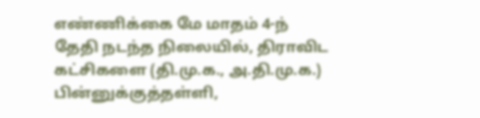எண்ணிக்கை மே மாதம் 4-ந் தேதி நடந்த நிலையில், திராவிட கட்சிகளை (தி.மு.க., அ.தி.மு.க.) பின்னுக்குத்தள்ளி,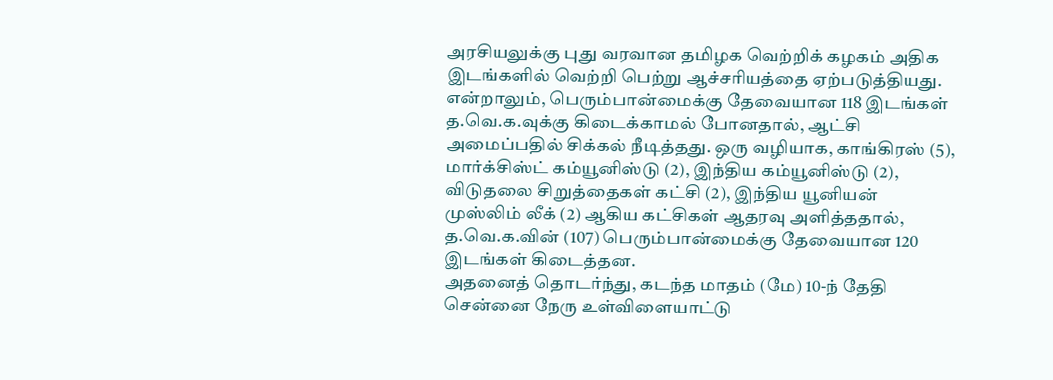அரசியலுக்கு புது வரவான தமிழக வெற்றிக் கழகம் அதிக இடங்களில் வெற்றி பெற்று ஆச்சரியத்தை ஏற்படுத்தியது.
என்றாலும், பெரும்பான்மைக்கு தேவையான 118 இடங்கள் த.வெ.க.வுக்கு கிடைக்காமல் போனதால், ஆட்சி அமைப்பதில் சிக்கல் நீடித்தது. ஒரு வழியாக, காங்கிரஸ் (5), மார்க்சிஸ்ட் கம்யூனிஸ்டு (2), இந்திய கம்யூனிஸ்டு (2), விடுதலை சிறுத்தைகள் கட்சி (2), இந்திய யூனியன் முஸ்லிம் லீக் (2) ஆகிய கட்சிகள் ஆதரவு அளித்ததால், த.வெ.க.வின் (107) பெரும்பான்மைக்கு தேவையான 120 இடங்கள் கிடைத்தன.
அதனைத் தொடர்ந்து, கடந்த மாதம் (மே) 10-ந் தேதி சென்னை நேரு உள்விளையாட்டு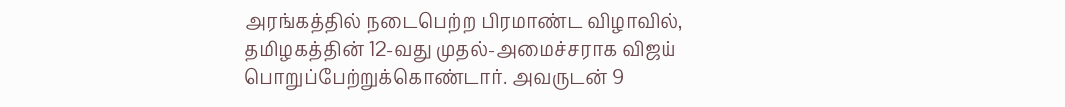அரங்கத்தில் நடைபெற்ற பிரமாண்ட விழாவில், தமிழகத்தின் 12-வது முதல்-அமைச்சராக விஜய் பொறுப்பேற்றுக்கொண்டார். அவருடன் 9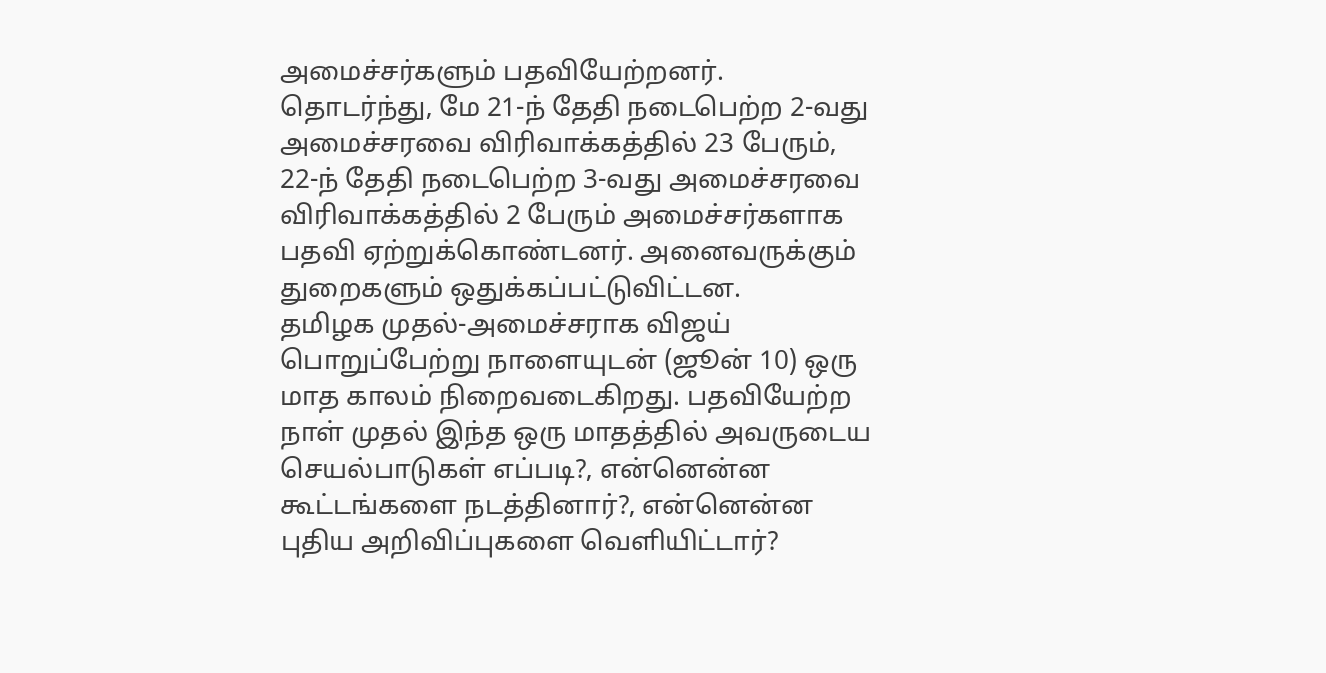அமைச்சர்களும் பதவியேற்றனர். தொடர்ந்து, மே 21-ந் தேதி நடைபெற்ற 2-வது அமைச்சரவை விரிவாக்கத்தில் 23 பேரும், 22-ந் தேதி நடைபெற்ற 3-வது அமைச்சரவை விரிவாக்கத்தில் 2 பேரும் அமைச்சர்களாக பதவி ஏற்றுக்கொண்டனர். அனைவருக்கும் துறைகளும் ஒதுக்கப்பட்டுவிட்டன.
தமிழக முதல்-அமைச்சராக விஜய் பொறுப்பேற்று நாளையுடன் (ஜூன் 10) ஒரு மாத காலம் நிறைவடைகிறது. பதவியேற்ற நாள் முதல் இந்த ஒரு மாதத்தில் அவருடைய செயல்பாடுகள் எப்படி?, என்னென்ன கூட்டங்களை நடத்தினார்?, என்னென்ன புதிய அறிவிப்புகளை வெளியிட்டார்?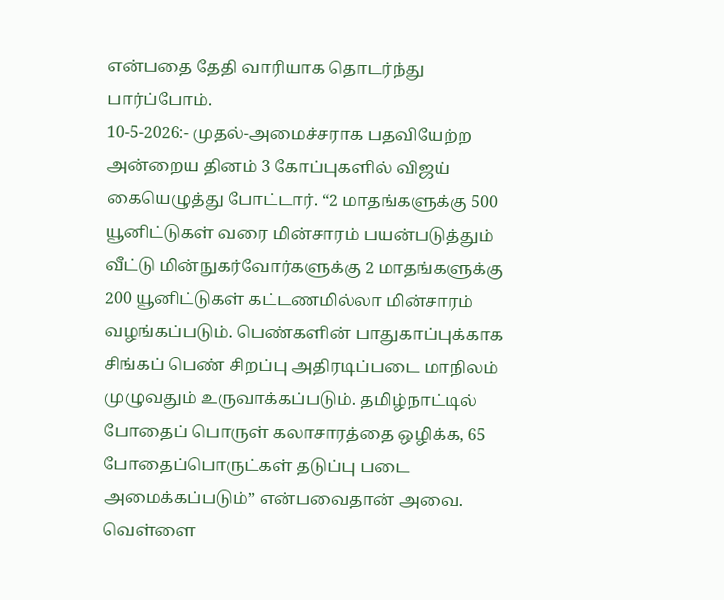என்பதை தேதி வாரியாக தொடர்ந்து பார்ப்போம்.
10-5-2026:- முதல்-அமைச்சராக பதவியேற்ற அன்றைய தினம் 3 கோப்புகளில் விஜய் கையெழுத்து போட்டார். “2 மாதங்களுக்கு 500 யூனிட்டுகள் வரை மின்சாரம் பயன்படுத்தும் வீட்டு மின்நுகர்வோர்களுக்கு 2 மாதங்களுக்கு 200 யூனிட்டுகள் கட்டணமில்லா மின்சாரம் வழங்கப்படும். பெண்களின் பாதுகாப்புக்காக சிங்கப் பெண் சிறப்பு அதிரடிப்படை மாநிலம் முழுவதும் உருவாக்கப்படும். தமிழ்நாட்டில் போதைப் பொருள் கலாசாரத்தை ஒழிக்க, 65 போதைப்பொருட்கள் தடுப்பு படை அமைக்கப்படும்” என்பவைதான் அவை.
வெள்ளை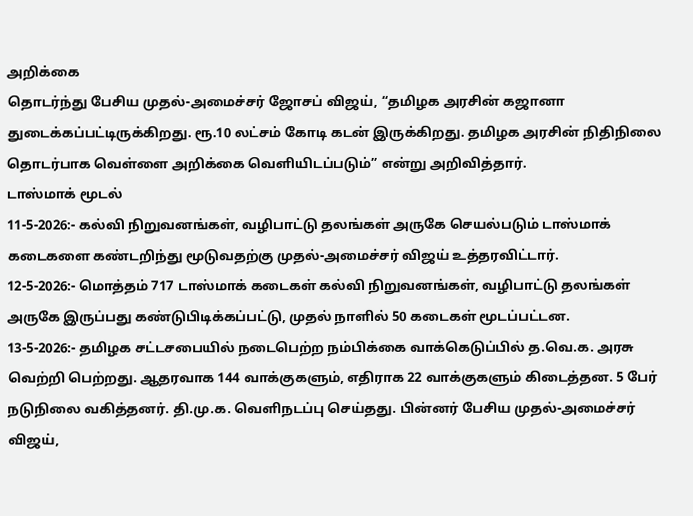அறிக்கை
தொடர்ந்து பேசிய முதல்-அமைச்சர் ஜோசப் விஜய், “தமிழக அரசின் கஜானா துடைக்கப்பட்டிருக்கிறது. ரூ.10 லட்சம் கோடி கடன் இருக்கிறது. தமிழக அரசின் நிதிநிலை தொடர்பாக வெள்ளை அறிக்கை வெளியிடப்படும்” என்று அறிவித்தார்.
டாஸ்மாக் மூடல்
11-5-2026:- கல்வி நிறுவனங்கள், வழிபாட்டு தலங்கள் அருகே செயல்படும் டாஸ்மாக் கடைகளை கண்டறிந்து மூடுவதற்கு முதல்-அமைச்சர் விஜய் உத்தரவிட்டார்.
12-5-2026:- மொத்தம் 717 டாஸ்மாக் கடைகள் கல்வி நிறுவனங்கள், வழிபாட்டு தலங்கள் அருகே இருப்பது கண்டுபிடிக்கப்பட்டு, முதல் நாளில் 50 கடைகள் மூடப்பட்டன.
13-5-2026:- தமிழக சட்டசபையில் நடைபெற்ற நம்பிக்கை வாக்கெடுப்பில் த.வெ.க. அரசு வெற்றி பெற்றது. ஆதரவாக 144 வாக்குகளும், எதிராக 22 வாக்குகளும் கிடைத்தன. 5 பேர் நடுநிலை வகித்தனர். தி.மு.க. வெளிநடப்பு செய்தது. பின்னர் பேசிய முதல்-அமைச்சர் விஜய்,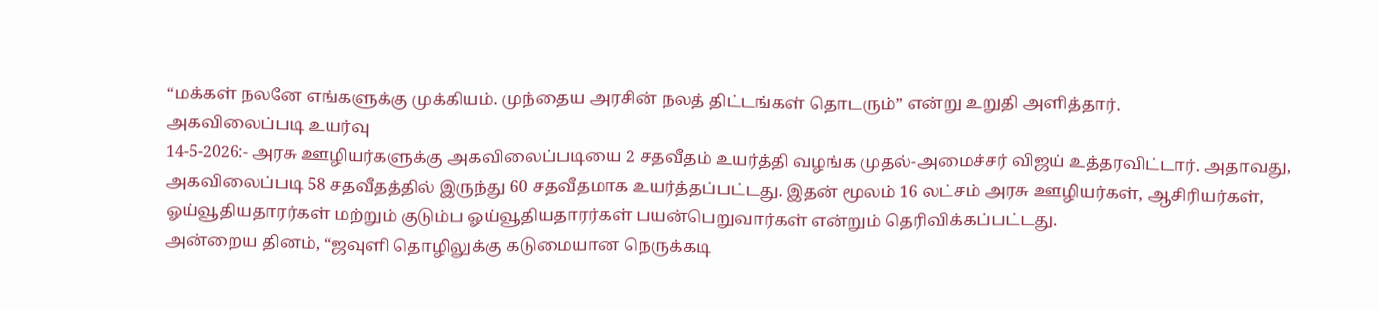“மக்கள் நலனே எங்களுக்கு முக்கியம். முந்தைய அரசின் நலத் திட்டங்கள் தொடரும்” என்று உறுதி அளித்தார்.
அகவிலைப்படி உயர்வு
14-5-2026:- அரசு ஊழியர்களுக்கு அகவிலைப்படியை 2 சதவீதம் உயர்த்தி வழங்க முதல்-அமைச்சர் விஜய் உத்தரவிட்டார். அதாவது, அகவிலைப்படி 58 சதவீதத்தில் இருந்து 60 சதவீதமாக உயர்த்தப்பட்டது. இதன் மூலம் 16 லட்சம் அரசு ஊழியர்கள், ஆசிரியர்கள், ஓய்வூதியதாரர்கள் மற்றும் குடும்ப ஓய்வூதியதாரர்கள் பயன்பெறுவார்கள் என்றும் தெரிவிக்கப்பட்டது.
அன்றைய தினம், “ஜவுளி தொழிலுக்கு கடுமையான நெருக்கடி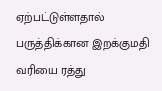ஏற்பட்டுள்ளதால் பருத்திக்கான இறக்குமதி வரியை ரத்து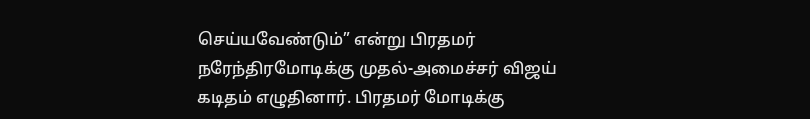செய்யவேண்டும்” என்று பிரதமர் நரேந்திரமோடிக்கு முதல்-அமைச்சர் விஜய் கடிதம் எழுதினார். பிரதமர் மோடிக்கு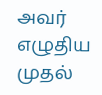அவர் எழுதிய முதல்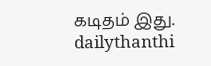கடிதம் இது.
dailythanthi